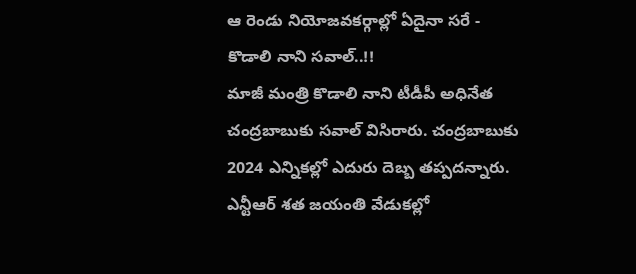ఆ రెండు నియోజవకర్గాల్లో ఏదైనా సరే - కొడాలి నాని సవాల్..!!
మాజీ మంత్రి కొడాలి నాని టీడీపీ అధినేత చంద్రబాబుకు సవాల్ విసిరారు. చంద్రబాబుకు 2024 ఎన్నికల్లో ఎదురు దెబ్బ తప్పదన్నారు. ఎన్టీఆర్ శత జయంతి వేడుకల్లో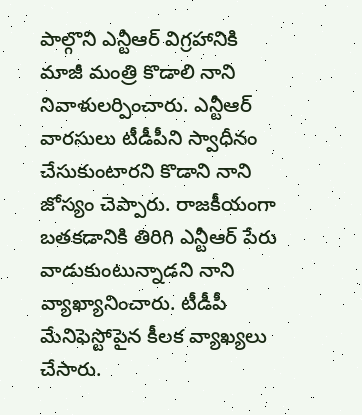పాల్గొని ఎన్టీఆర్ విగ్రహానికి మాజీ మంత్రి కొడాలి నాని నివాళులర్పించారు. ఎన్టీఆర్ వారసులు టీడీపీని స్వాధీనం చేసుకుంటారని కొడాని నాని జోస్యం చెప్పారు. రాజకీయంగా బతకడానికి తిరిగి ఎన్టీఆర్ పేరు వాడుకుంటున్నాడని నాని వ్యాఖ్యానించారు. టీడీపీ మేనిఫెస్టోపైన కీలక వ్యాఖ్యలు చేసారు.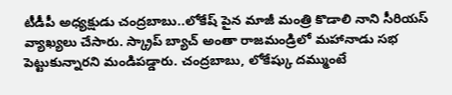టీడీపీ అధ్యక్షుడు చంద్రబాబు..లోకేష్ పైన మాజీ మంత్రి కొడాలి నాని సీరియస్ వ్యాఖ్యలు చేసారు. స్క్రాప్ బ్యాచ్ అంతా రాజమండ్రిలో మహానాడు సభ పెట్టుకున్నారని మండిపడ్డారు. చంద్రబాబు, లోకేష్కు దమ్ముంటే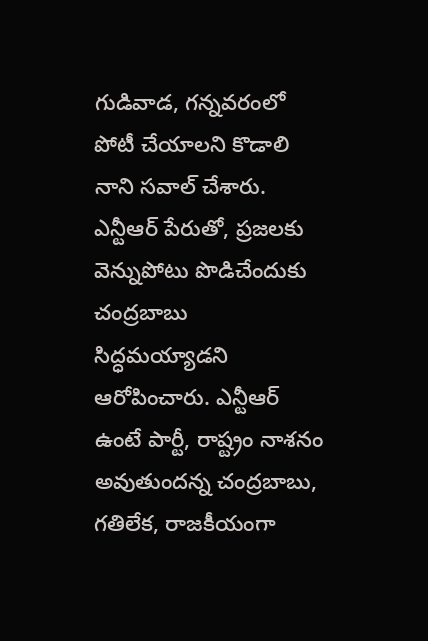గుడివాడ, గన్నవరంలో పోటీ చేయాలని కొడాలి నాని సవాల్ చేశారు. ఎన్టీఆర్ పేరుతో, ప్రజలకు వెన్నుపోటు పొడిచేందుకు చంద్రబాబు సిద్ధమయ్యాడని ఆరోపించారు. ఎన్టీఆర్ ఉంటే పార్టీ, రాష్ట్రం నాశనం అవుతుందన్న చంద్రబాబు, గతిలేక, రాజకీయంగా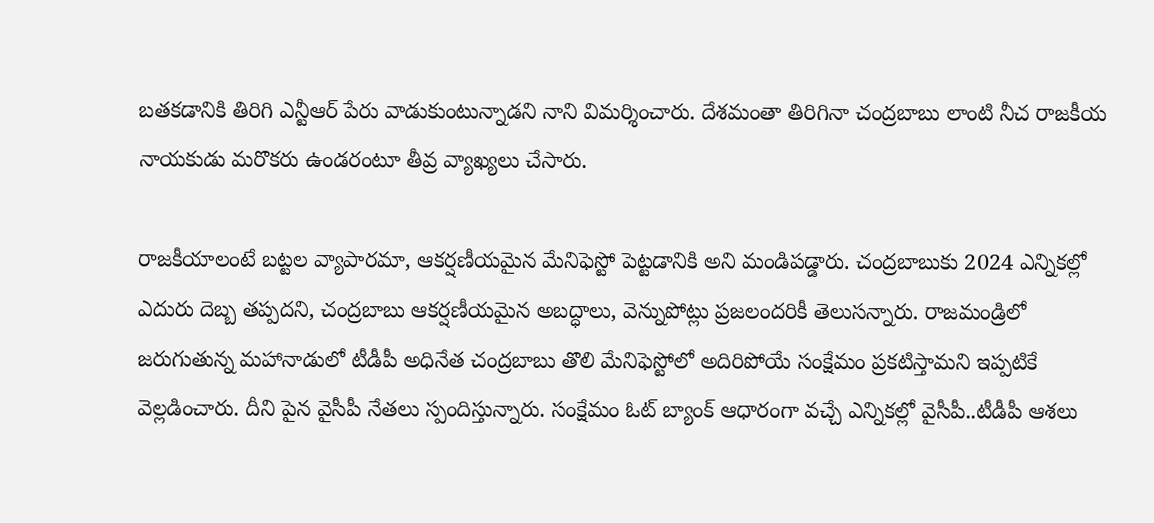బతకడానికి తిరిగి ఎన్టీఆర్ పేరు వాడుకుంటున్నాడని నాని విమర్శించారు. దేశమంతా తిరిగినా చంద్రబాబు లాంటి నీచ రాజకీయ నాయకుడు మరొకరు ఉండరంటూ తీవ్ర వ్యాఖ్యలు చేసారు.

రాజకీయాలంటే బట్టల వ్యాపారమా, ఆకర్షణీయమైన మేనిఫెస్టో పెట్టడానికి అని మండిపడ్డారు. చంద్రబాబుకు 2024 ఎన్నికల్లో ఎదురు దెబ్బ తప్పదని, చంద్రబాబు ఆకర్షణీయమైన అబద్ధాలు, వెన్నుపోట్లు ప్రజలందరికీ తెలుసన్నారు. రాజమండ్రిలో జరుగుతున్న మహానాడులో టీడీపీ అధినేత చంద్రబాబు తొలి మేనిఫెస్టోలో అదిరిపోయే సంక్షేమం ప్రకటిస్తామని ఇప్పటికే వెల్లడించారు. దీని పైన వైసీపీ నేతలు స్పందిస్తున్నారు. సంక్షేమం ఓట్ బ్యాంక్ ఆధారంగా వచ్చే ఎన్నికల్లో వైసీపీ..టీడీపీ ఆశలు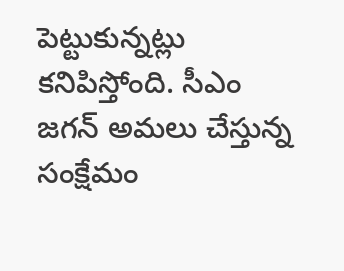పెట్టుకున్నట్లు కనిపిస్తోంది. సీఎం జగన్ అమలు చేస్తున్న సంక్షేమం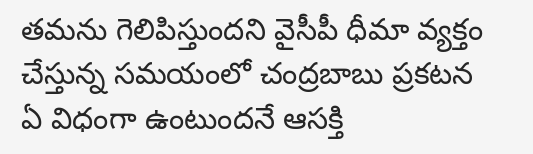తమను గెలిపిస్తుందని వైసీపీ ధీమా వ్యక్తం చేస్తున్న సమయంలో చంద్రబాబు ప్రకటన ఏ విధంగా ఉంటుందనే ఆసక్తి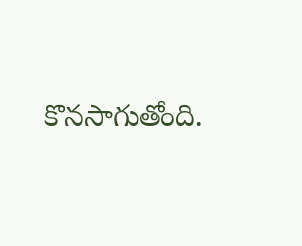కొనసాగుతోంది.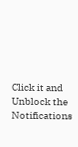Click it and Unblock the Notifications